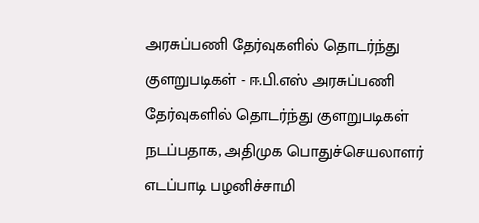அரசுப்பணி தேர்வுகளில் தொடர்ந்து குளறுபடிகள் - ஈ.பி.எஸ் அரசுப்பணி தேர்வுகளில் தொடர்ந்து குளறுபடிகள் நடப்பதாக, அதிமுக பொதுச்செயலாளர் எடப்பாடி பழனிச்சாமி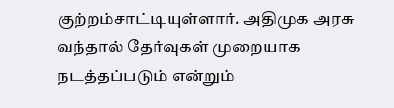குற்றம்சாட்டியுள்ளார். அதிமுக அரசு வந்தால் தேர்வுகள் முறையாக நடத்தப்படும் என்றும்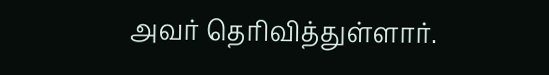அவர் தெரிவித்துள்ளார்.